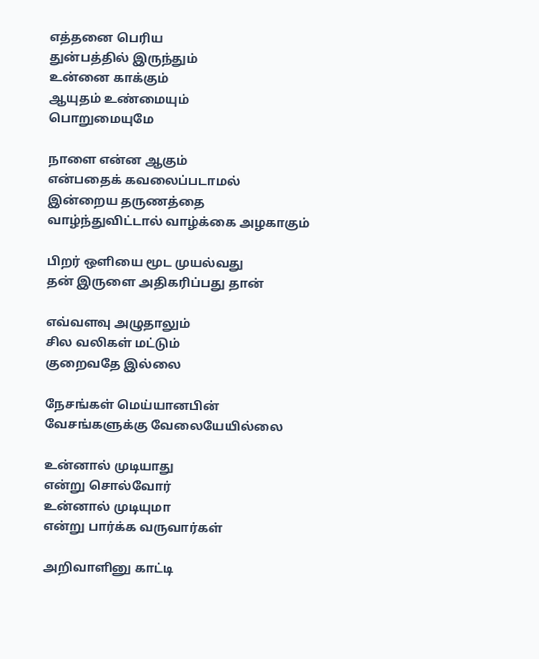எத்தனை பெரிய
துன்பத்தில் இருந்தும்
உன்னை காக்கும்
ஆயுதம் உண்மையும்
பொறுமையுமே

நாளை என்ன ஆகும்
என்பதைக் கவலைப்படாமல்
இன்றைய தருணத்தை
வாழ்ந்துவிட்டால் வாழ்க்கை அழகாகும்

பிறர் ஒளியை மூட முயல்வது
தன் இருளை அதிகரிப்பது தான்

எவ்வளவு அழுதாலும்
சில வலிகள் மட்டும்
குறைவதே இல்லை

நேசங்கள் மெய்யானபின்
வேசங்களுக்கு வேலையேயில்லை

உன்னால் முடியாது
என்று சொல்வோர்
உன்னால் முடியுமா
என்று பார்க்க வருவார்கள்

அறிவாளினு காட்டி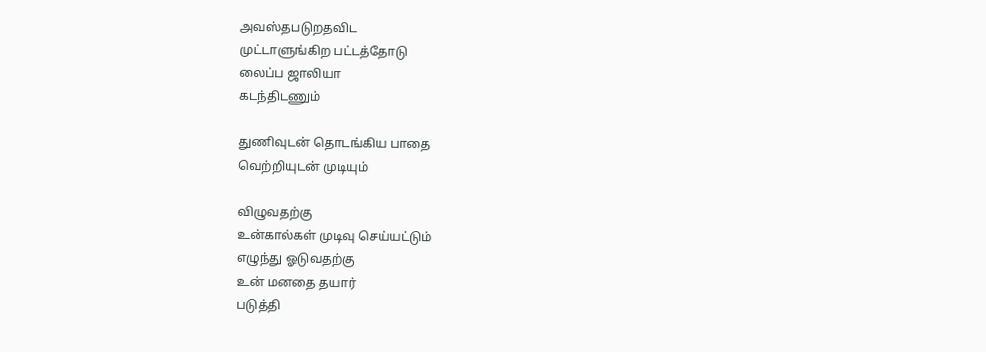அவஸ்தபடுறதவிட
முட்டாளுங்கிற பட்டத்தோடு
லைப்ப ஜாலியா
கடந்திடணும்

துணிவுடன் தொடங்கிய பாதை
வெற்றியுடன் முடியும்

விழுவதற்கு
உன்கால்கள் முடிவு செய்யட்டும்
எழுந்து ஓடுவதற்கு
உன் மனதை தயார்
படுத்தி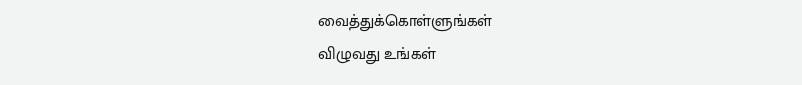வைத்துக்கொள்ளுங்கள்
விழுவது உங்கள்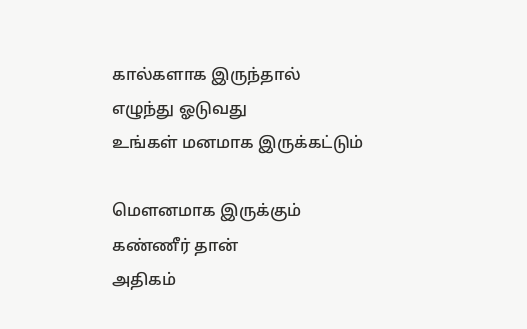கால்களாக இருந்தால்
எழுந்து ஓடுவது
உங்கள் மனமாக இருக்கட்டும்

மௌனமாக இருக்கும்
கண்ணீர் தான்
அதிகம்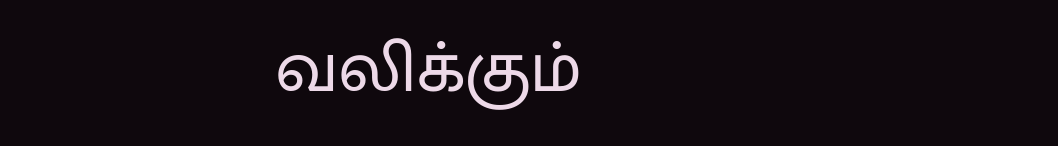வலிக்கும்